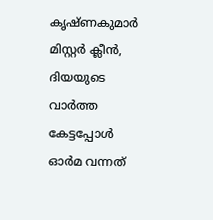കൃഷ്ണകുമാർ മിസ്റ്റർ ക്ലീൻ, ദിയയുടെ വാർത്ത കേട്ടപ്പോൾ ഓർമ വന്നത്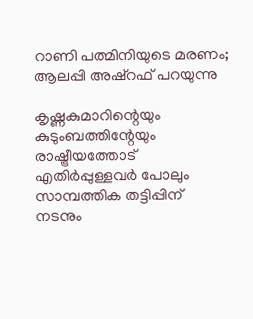റാണി പത്മിനിയുടെ മരണം; ആലപ്പി അഷ്റഫ് പറയുന്നു

കൃഷ്ണകുമാറിന്റെയും കുടുംബത്തിന്റേയും രാഷ്ട്രീയത്തോട് എതിർപ്പുള്ളവർ പോലും സാമ്പത്തിക തട്ടിപ്പിന് നടനും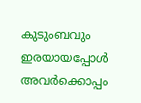കുടുംബവും ഇരയായപ്പോൾ അവർക്കൊപ്പം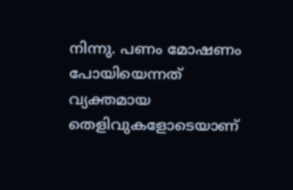നിന്നു. പണം മോഷണം പോയിയെന്നത് വ്യക്തമായ തെളിവുകളോടെയാണ്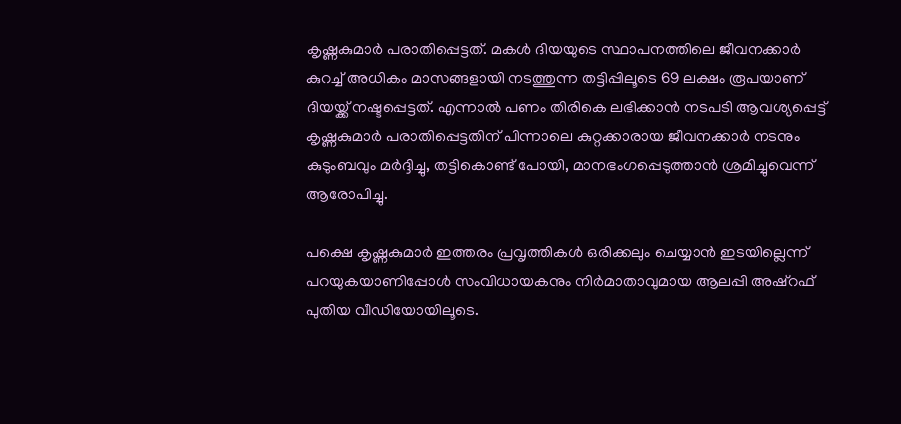കൃഷ്ണകുമാർ പരാതിപ്പെട്ടത്. മകൾ ദിയയുടെ സ്ഥാപനത്തിലെ ജീവനക്കാർ കുറച്ച് അധികം മാസങ്ങളായി നടത്തുന്ന തട്ടിപ്പിലൂടെ 69 ലക്ഷം രൂപയാണ് ദിയയ്ക്ക് നഷ്ടപ്പെട്ടത്. എന്നാൽ പണം തിരികെ ലഭിക്കാൻ നടപടി ആവശ്യപ്പെട്ട് കൃഷ്ണകുമാർ പരാതിപ്പെട്ടതിന് പിന്നാലെ കുറ്റക്കാരായ ജീവനക്കാർ നടനും കുടുംബവും മർദ്ദിച്ചു, തട്ടികൊണ്ട് പോയി, മാനഭംഗപ്പെടുത്താൻ ശ്രമിച്ചുവെന്ന് ആരോപിച്ചു.

പക്ഷെ കൃഷ്ണകുമാർ ഇത്തരം പ്രവൃത്തികൾ ഒരിക്കലും ചെയ്യാൻ ഇടയില്ലെന്ന് പറയുകയാണിപ്പോൾ സംവിധായകനും നിർമാതാവുമായ ആലപ്പി അഷ്റഫ് പുതിയ വീഡിയോയിലൂടെ.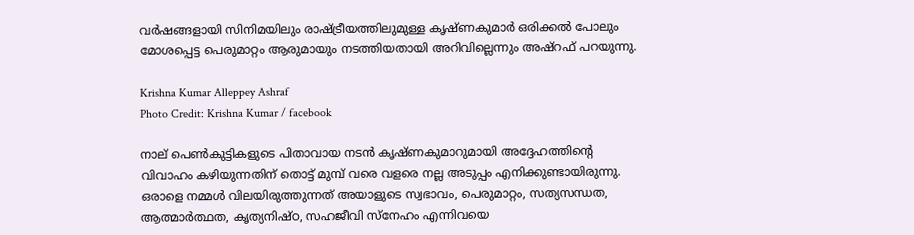വർഷങ്ങളായി സിനിമയിലും രാഷ്ട്രീയത്തിലുമുള്ള കൃഷ്ണകുമാർ ഒരിക്കൽ പോലും മോശപ്പെട്ട പെരുമാറ്റം ആരുമായും നടത്തിയതായി അറിവില്ലെന്നും അഷ്റഫ് പറയുന്നു.

Krishna Kumar Alleppey Ashraf
Photo Credit: Krishna Kumar / facebook

നാല് പെൺകുട്ടികളുടെ പിതാവായ നടൻ കൃഷ്ണകുമാറുമായി അദ്ദേഹത്തിന്റെ വിവാഹം കഴിയുന്നതിന് തൊട്ട് മുമ്പ് വരെ വളരെ നല്ല അടുപ്പം എനിക്കുണ്ടായിരുന്നു. ഒരാളെ നമ്മൾ വിലയിരുത്തുന്നത് അയാളുടെ സ്വഭാവം, പെരുമാറ്റം, സത്യസന്ധത, ആത്മാർത്ഥത, കൃത്യനിഷ്ഠ, സഹജീവി സ്നേഹം എന്നിവയെ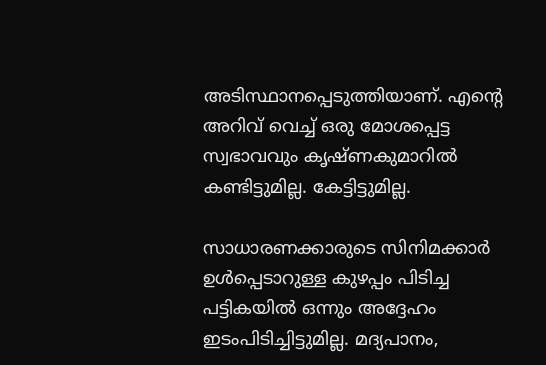അടിസ്ഥാനപ്പെടുത്തിയാണ്. എന്റെ അറിവ് വെച്ച് ഒരു മോശപ്പെട്ട സ്വഭാവവും കൃഷ്ണകുമാറിൽ കണ്ടിട്ടുമില്ല. കേട്ടിട്ടുമില്ല.

സാധാരണക്കാരുടെ സിനിമക്കാർ ഉൾപ്പെടാറുള്ള കുഴപ്പം പിടിച്ച പട്ടികയിൽ ഒന്നും അദ്ദേഹം ഇടംപിടിച്ചിട്ടുമില്ല. മദ്യപാനം,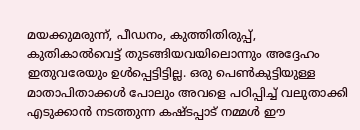മയക്കുമരുന്ന്, പീഡനം, കുത്തിതിരുപ്പ്, കുതികാൽവെട്ട് തുടങ്ങിയവയിലൊന്നും അദ്ദേഹം ഇതുവരേയും ഉൾപ്പെട്ടിട്ടില്ല. ഒരു പെൺകുട്ടിയുള്ള മാതാപിതാക്കൾ പോലും അവളെ പഠിപ്പിച്ച് വലുതാക്കി എടുക്കാൻ നടത്തുന്ന കഷ്ടപ്പാട് നമ്മൾ ഈ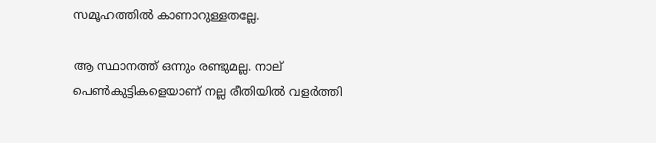സമൂഹത്തിൽ കാണാറുള്ളതല്ലേ.

ആ സ്ഥാനത്ത് ഒന്നും രണ്ടുമല്ല. നാല് പെൺകുട്ടികളെയാണ് നല്ല രീതിയിൽ വളർത്തി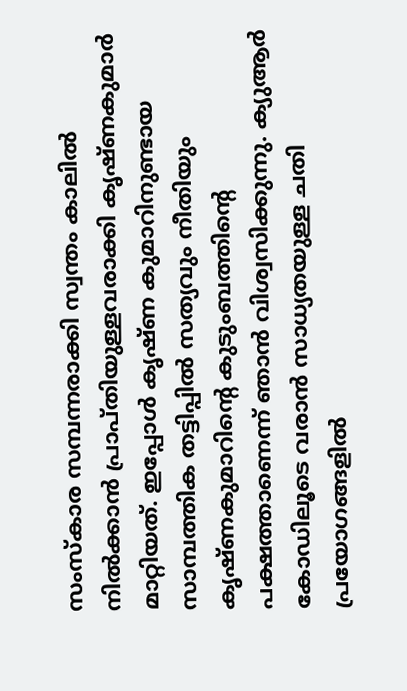സംസ്കാര സമ്പന്നരാക്കി സ്വന്തം കാലിൽ നിൽക്കാൻ പ്രാപ്തിയുള്ളവരാക്കി കൃഷ്ണകുമാർ മാറ്റിയത്. ഇപ്പോൾ കൃഷ്ണ കുമാറിനുണ്ടായ സാമ്പത്തിക തട്ടിപ്പിൽ സത്യവും നീതിയും കൃഷ്ണകുമാറിന്റെ കുടുംബത്തിന്റെ പക്ഷത്താണെന്ന് ഞാൻ വിശ്വസിക്കുന്നു. ക്യുആർ കോ‍ഡിലൂടെ വരാൻ സാധ്യതയുള്ള ചതി പ്രയോഗങ്ങളിൽ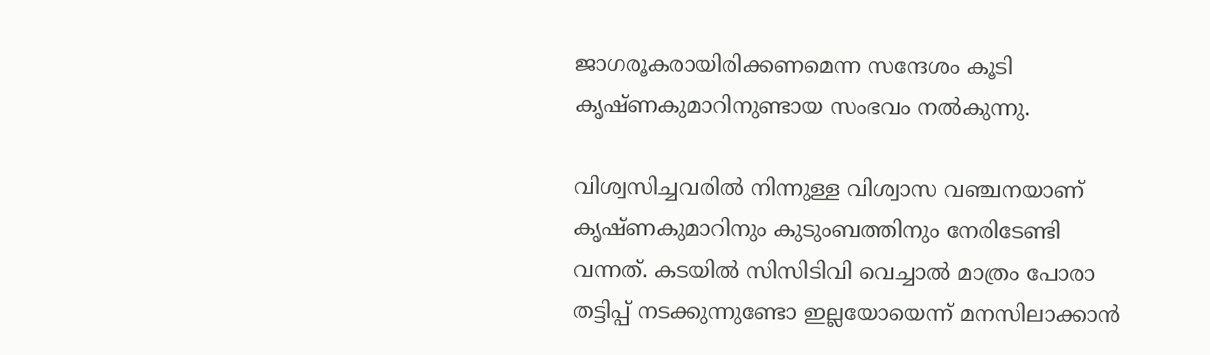ജാഗരൂകരായിരിക്കണമെന്ന സന്ദേശം കൂടി കൃഷ്ണകുമാറിനുണ്ടായ സംഭവം നൽകുന്നു.

വിശ്വസിച്ചവരിൽ നിന്നുള്ള വിശ്വാസ വഞ്ചനയാണ് കൃഷ്ണകുമാറിനും കുടുംബത്തിനും നേരിടേണ്ടി വന്നത്. കടയിൽ സിസിടിവി വെച്ചാൽ മാത്രം പോരാ തട്ടിപ്പ് നടക്കുന്നുണ്ടോ ഇല്ലയോയെന്ന് മനസിലാക്കാൻ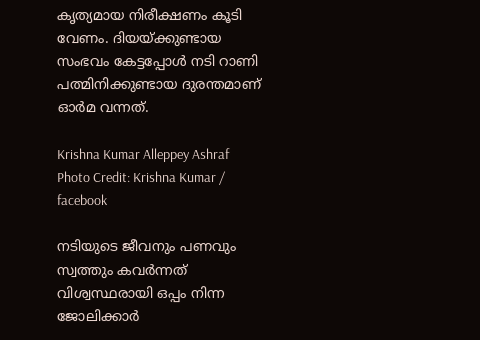കൃത്യമായ നിരീക്ഷണം കൂടി വേണം. ദിയയ്ക്കുണ്ടായ സംഭവം കേട്ടപ്പോൾ നടി റാണി പത്മിനിക്കുണ്ടായ ദുരന്തമാണ് ഓർമ വന്നത്.

Krishna Kumar Alleppey Ashraf
Photo Credit: Krishna Kumar / facebook

നടിയുടെ ജീവനും പണവും സ്വത്തും കവർന്നത് വിശ്വസ്ഥരായി ഒപ്പം നിന്ന ജോലിക്കാർ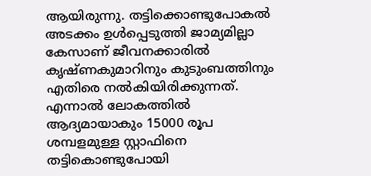ആയിരുന്നു. തട്ടിക്കൊണ്ടുപോകൽ അടക്കം ഉൾപ്പെടുത്തി ജാമ്യമില്ലാ കേസാണ് ജീവനക്കാരിൽ കൃഷ്ണകുമാറിനും കുടുംബത്തിനും എതിരെ നൽകിയിരിക്കുന്നത്. എന്നാൽ ലോകത്തിൽ ആദ്യമായാകും 15000 രൂപ ശമ്പളമുള്ള സ്റ്റാഫിനെ തട്ടികൊണ്ടുപോയി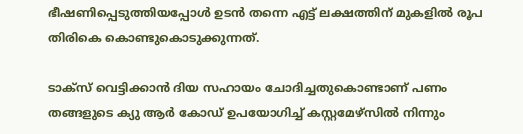ഭീഷണിപ്പെടുത്തിയപ്പോൾ ഉടൻ തന്നെ എട്ട് ലക്ഷത്തിന് മുകളിൽ രൂപ തിരികെ കൊണ്ടുകൊടുക്കുന്നത്.

ടാക്സ് വെട്ടിക്കാൻ ദിയ സഹായം ചോദിച്ചതുകൊണ്ടാണ് പണം തങ്ങളുടെ ക്യു ആർ കോഡ് ഉപയോഗിച്ച് കസ്റ്റമേഴ്സിൽ നിന്നും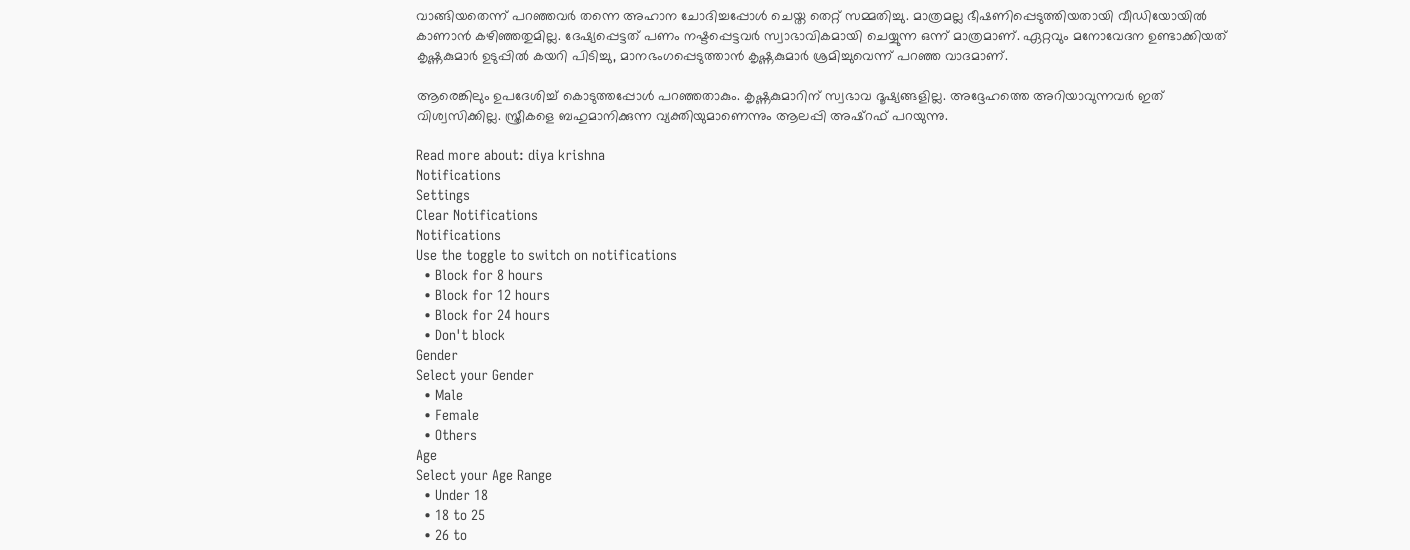വാങ്ങിയതെന്ന് പറഞ്ഞവർ തന്നെ അഹാന ചോദിച്ചപ്പോൾ ചെയ്ത തെറ്റ് സമ്മതിച്ചു. മാത്രമല്ല ഭീഷണിപ്പെടുത്തിയതായി വീഡിയോയിൽ കാണാൻ കഴിഞ്ഞതുമില്ല. ദേഷ്യപ്പെട്ടത് പണം നഷ്ടപ്പെട്ടവർ സ്വാഭാവികമായി ചെയ്യുന്ന ഒന്ന് മാത്രമാണ്. ഏറ്റവും മനോവേദന ഉണ്ടാക്കിയത് കൃഷ്ണകുമാർ ഉടുപ്പിൽ കയറി പിടിച്ചു, മാനഭംഗപ്പെടുത്താൻ കൃഷ്ണകുമാർ ശ്രമിച്ചുവെന്ന് പറഞ്ഞ വാദമാണ്.

ആരെങ്കിലും ഉപദേശിച്ച് കൊടുത്തപ്പോൾ പറഞ്ഞതാകും. കൃഷ്ണകുമാറിന് സ്വഭാവ ദൂഷ്യങ്ങളില്ല. അദ്ദേഹത്തെ അറിയാവുന്നവർ ഇത് വിശ്വസിക്കില്ല. സ്ത്രീകളെ ബഹുമാനിക്കുന്ന വ്യക്തിയുമാണെന്നും ആലപ്പി അഷ്റഫ് പറയുന്നു.

Read more about: diya krishna
Notifications
Settings
Clear Notifications
Notifications
Use the toggle to switch on notifications
  • Block for 8 hours
  • Block for 12 hours
  • Block for 24 hours
  • Don't block
Gender
Select your Gender
  • Male
  • Female
  • Others
Age
Select your Age Range
  • Under 18
  • 18 to 25
  • 26 to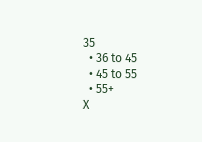35
  • 36 to 45
  • 45 to 55
  • 55+
X